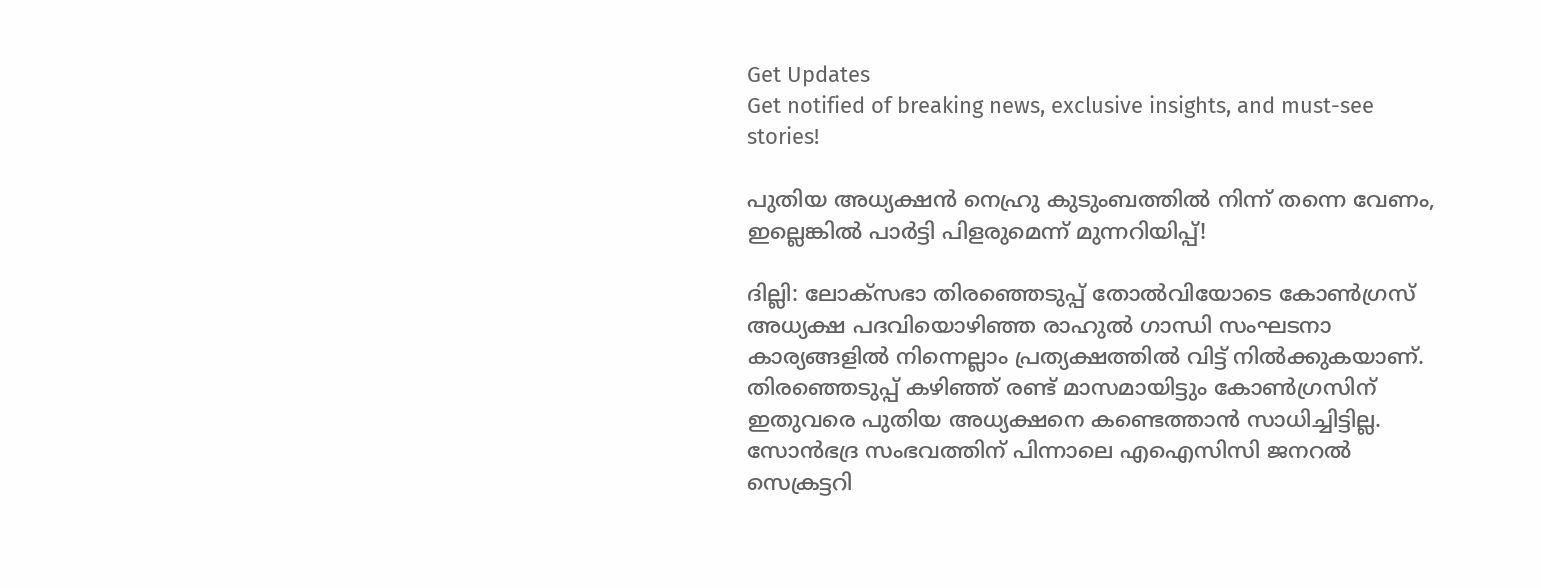Get Updates
Get notified of breaking news, exclusive insights, and must-see stories!

പുതിയ അധ്യക്ഷൻ നെഹ്രു കുടുംബത്തിൽ നിന്ന് തന്നെ വേണം, ഇല്ലെങ്കിൽ പാർട്ടി പിളരുമെന്ന് മുന്നറിയിപ്പ്!

ദില്ലി: ലോക്‌സഭാ തിരഞ്ഞെടുപ്പ് തോല്‍വിയോടെ കോണ്‍ഗ്രസ് അധ്യക്ഷ പദവിയൊഴിഞ്ഞ രാഹുല്‍ ഗാന്ധി സംഘടനാ കാര്യങ്ങളില്‍ നിന്നെല്ലാം പ്രത്യക്ഷത്തില്‍ വിട്ട് നില്‍ക്കുകയാണ്. തിരഞ്ഞെടുപ്പ് കഴിഞ്ഞ് രണ്ട് മാസമായിട്ടും കോണ്‍ഗ്രസിന് ഇതുവരെ പുതിയ അധ്യക്ഷനെ കണ്ടെത്താന്‍ സാധിച്ചിട്ടില്ല. സോന്‍ഭദ്ര സംഭവത്തിന് പിന്നാലെ എഐസിസി ജനറല്‍ സെക്രട്ടറി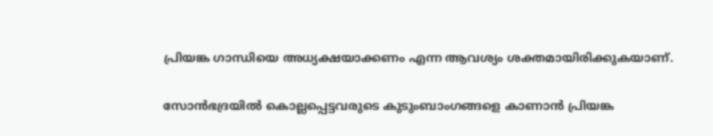പ്രിയങ്ക ഗാന്ധിയെ അധ്യക്ഷയാക്കണം എന്ന ആവശ്യം ശക്തമായിരിക്കുകയാണ്.

സോന്‍ഭദ്രയില്‍ കൊല്ലപ്പെട്ടവരുടെ കുടുംബാംഗങ്ങളെ കാണാന്‍ പ്രിയങ്ക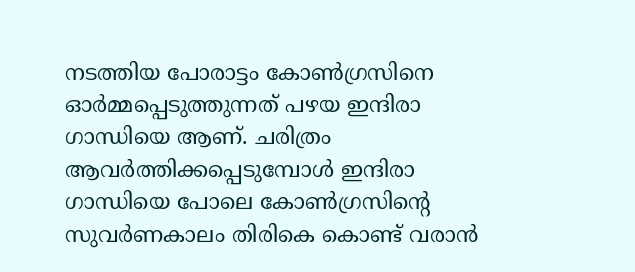നടത്തിയ പോരാട്ടം കോണ്‍ഗ്രസിനെ ഓര്‍മ്മപ്പെടുത്തുന്നത് പഴയ ഇന്ദിരാ ഗാന്ധിയെ ആണ്. ചരിത്രം ആവര്‍ത്തിക്കപ്പെടുമ്പോള്‍ ഇന്ദിരാ ഗാന്ധിയെ പോലെ കോണ്‍ഗ്രസിന്റെ സുവര്‍ണകാലം തിരികെ കൊണ്ട് വരാന്‍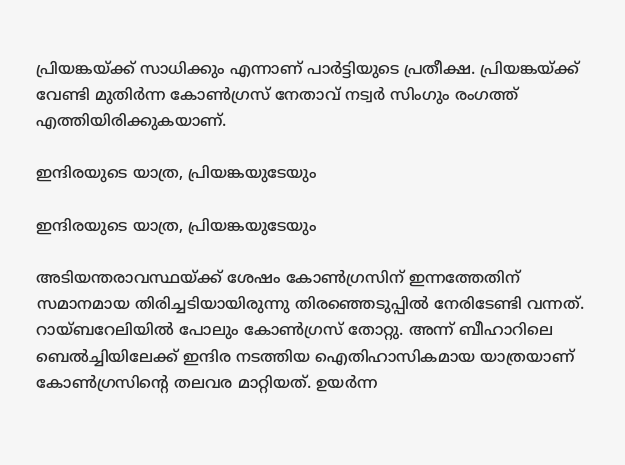പ്രിയങ്കയ്ക്ക് സാധിക്കും എന്നാണ് പാര്‍ട്ടിയുടെ പ്രതീക്ഷ. പ്രിയങ്കയ്ക്ക് വേണ്ടി മുതിര്‍ന്ന കോണ്‍ഗ്രസ് നേതാവ് നട്വര്‍ സിംഗും രംഗത്ത് എത്തിയിരിക്കുകയാണ്.

ഇന്ദിരയുടെ യാത്ര, പ്രിയങ്കയുടേയും

ഇന്ദിരയുടെ യാത്ര, പ്രിയങ്കയുടേയും

അടിയന്തരാവസ്ഥയ്ക്ക് ശേഷം കോണ്‍ഗ്രസിന് ഇന്നത്തേതിന് സമാനമായ തിരിച്ചടിയായിരുന്നു തിരഞ്ഞെടുപ്പില്‍ നേരിടേണ്ടി വന്നത്. റായ്ബറേലിയില്‍ പോലും കോണ്‍ഗ്രസ് തോറ്റു. അന്ന് ബീഹാറിലെ ബെല്‍ച്ചിയിലേക്ക് ഇന്ദിര നടത്തിയ ഐതിഹാസികമായ യാത്രയാണ് കോണ്‍ഗ്രസിന്റെ തലവര മാറ്റിയത്. ഉയര്‍ന്ന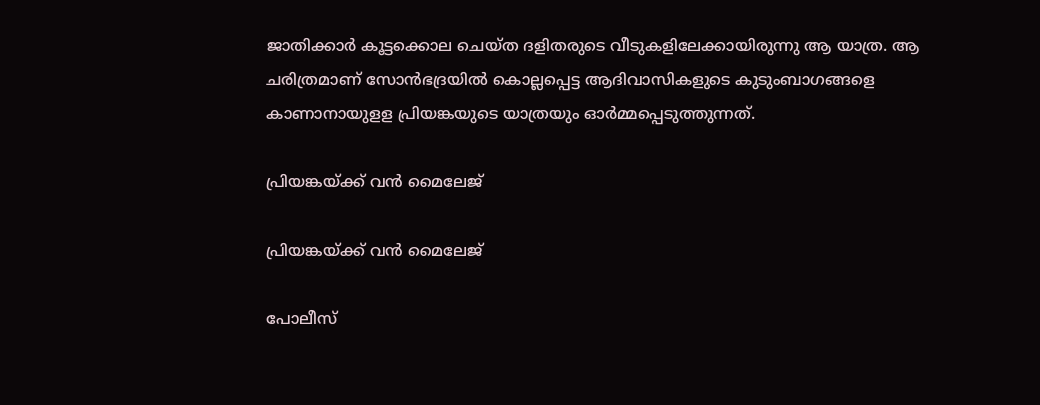ജാതിക്കാര്‍ കൂട്ടക്കൊല ചെയ്ത ദളിതരുടെ വീടുകളിലേക്കായിരുന്നു ആ യാത്ര. ആ ചരിത്രമാണ് സോന്‍ഭദ്രയില്‍ കൊല്ലപ്പെട്ട ആദിവാസികളുടെ കുടുംബാഗങ്ങളെ കാണാനായുളള പ്രിയങ്കയുടെ യാത്രയും ഓര്‍മ്മപ്പെടുത്തുന്നത്.

പ്രിയങ്കയ്ക്ക് വൻ മൈലേജ്

പ്രിയങ്കയ്ക്ക് വൻ മൈലേജ്

പോലീസ്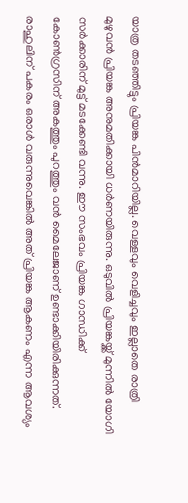യാത്ര തടഞ്ഞിട്ടും പ്രിയങ്ക പിന്‍മാറിയില്ല. വെള്ളവും വെളിച്ചവും ഇല്ലാതെ രാത്രി മുഴുവന്‍ പ്രിയങ്ക അനുമതിക്കായി ധര്‍ണയിരുന്നു. ഒടുവില്‍ പ്രിയങ്കയ്ക്ക് മുന്നില്‍ യോഗി സര്‍ക്കാരിന് മുട്ട് മടക്കേണ്ടി വന്നു. ഈ സംഭവം പ്രിയങ്ക ഗാന്ധിക്ക് കോണ്‍ഗ്രസിന് അകത്തും പുറത്തും വന്‍ മൈലേജാണ് ഉണ്ടാക്കിയിരിക്കുന്നത്. രാഹുലിന് പകരം ഒരാള്‍ വരുന്നുവെങ്കില്‍ അത് പ്രിയങ്ക ആകണം എന്ന ആവശ്യം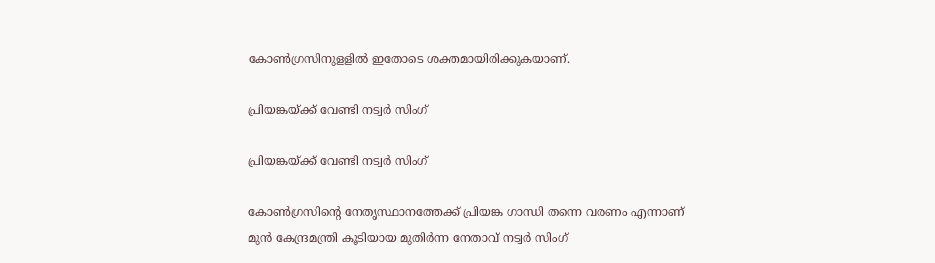കോണ്‍ഗ്രസിനുളളില്‍ ഇതോടെ ശക്തമായിരിക്കുകയാണ്.

പ്രിയങ്കയ്ക്ക് വേണ്ടി നട്വർ സിംഗ്

പ്രിയങ്കയ്ക്ക് വേണ്ടി നട്വർ സിംഗ്

കോണ്‍ഗ്രസിന്റെ നേതൃസ്ഥാനത്തേക്ക് പ്രിയങ്ക ഗാന്ധി തന്നെ വരണം എന്നാണ് മുന്‍ കേന്ദ്രമന്ത്രി കൂടിയായ മുതിര്‍ന്ന നേതാവ് നട്വര്‍ സിംഗ്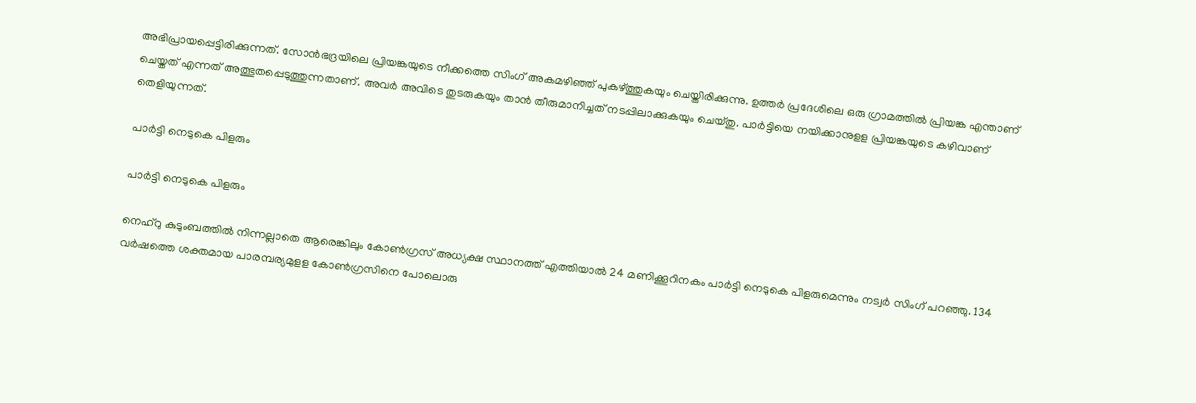അഭിപ്രായപ്പെട്ടിരിക്കുന്നത്. സോന്‍ഭദ്രയിലെ പ്രിയങ്കയുടെ നീക്കത്തെ സിംഗ് അകമഴിഞ്ഞ് പുകഴ്ത്തുകയും ചെയ്തിരിക്കുന്നു. ഉത്തര്‍ പ്രദേശിലെ ഒരു ഗ്രാമത്തില്‍ പ്രിയങ്ക എന്താണ് ചെയ്തത് എന്നത് അത്ഭുതപ്പെടുത്തുന്നതാണ്. അവര്‍ അവിടെ തുടരുകയും താന്‍ തീരുമാനിച്ചത് നടപ്പിലാക്കുകയും ചെയ്തു. പാര്‍ട്ടിയെ നയിക്കാനുളള പ്രിയങ്കയുടെ കഴിവാണ് തെളിയുന്നത്.

പാര്‍ട്ടി നെടുകെ പിളരും

പാര്‍ട്ടി നെടുകെ പിളരും

നെഹ്‌റു കുടുംബത്തില്‍ നിന്നല്ലാതെ ആരെങ്കിലും കോണ്‍ഗ്രസ് അധ്യക്ഷ സ്ഥാനത്ത് എത്തിയാല്‍ 24 മണിക്കൂറിനകം പാര്‍ട്ടി നെടുകെ പിളരുമെന്നും നട്വര്‍ സിംഗ് പറഞ്ഞു. 134 വര്‍ഷത്തെ ശക്തമായ പാരമ്പര്യമുളള കോണ്‍ഗ്രസിനെ പോലൊരു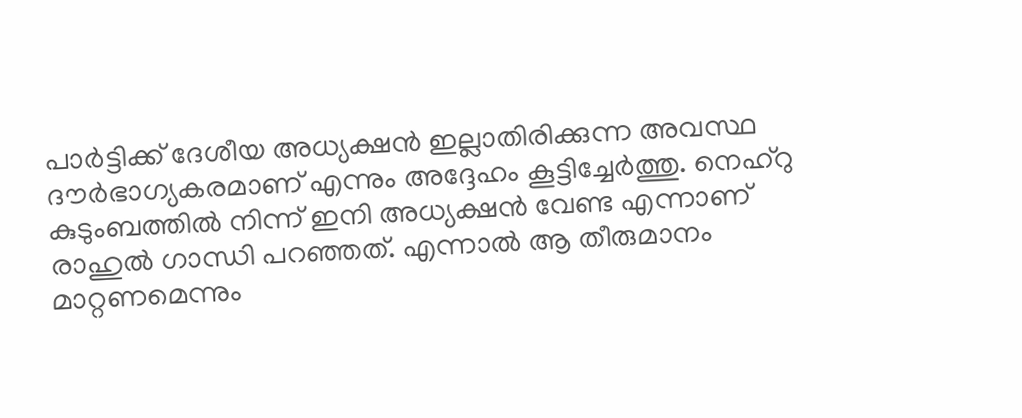പാര്‍ട്ടിക്ക് ദേശീയ അധ്യക്ഷന്‍ ഇല്ലാതിരിക്കുന്ന അവസ്ഥ ദൗര്‍ഭാഗ്യകരമാണ് എന്നും അദ്ദേഹം കൂട്ടിച്ചേര്‍ത്തു. നെഹ്‌റു കുടുംബത്തില്‍ നിന്ന് ഇനി അധ്യക്ഷന്‍ വേണ്ട എന്നാണ് രാഹുല്‍ ഗാന്ധി പറഞ്ഞത്. എന്നാല്‍ ആ തീരുമാനം മാറ്റണമെന്നും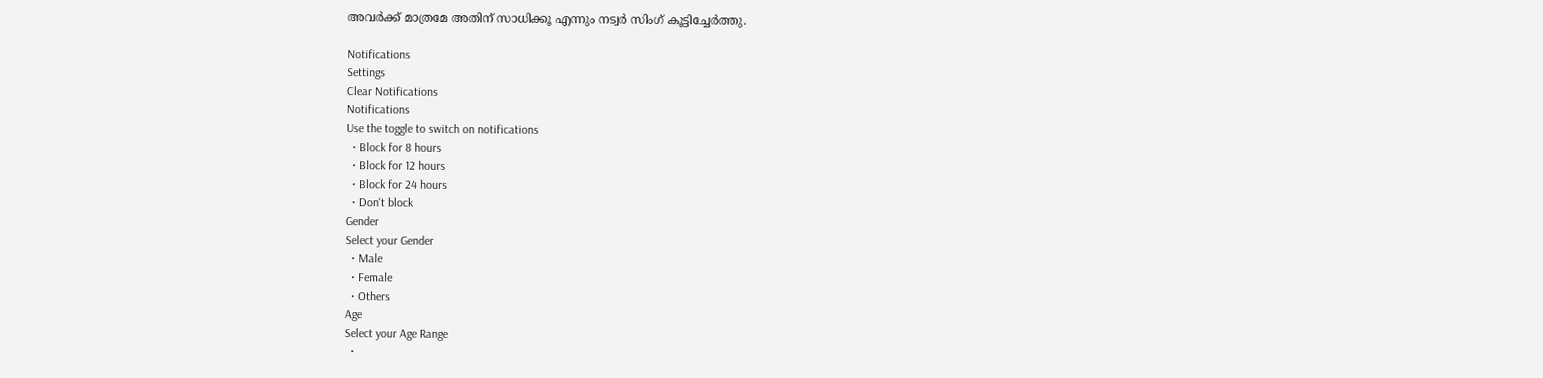അവര്‍ക്ക് മാത്രമേ അതിന് സാധിക്കൂ എന്നും നട്വര്‍ സിംഗ് കൂട്ടിച്ചേര്‍ത്തു.

Notifications
Settings
Clear Notifications
Notifications
Use the toggle to switch on notifications
  • Block for 8 hours
  • Block for 12 hours
  • Block for 24 hours
  • Don't block
Gender
Select your Gender
  • Male
  • Female
  • Others
Age
Select your Age Range
  •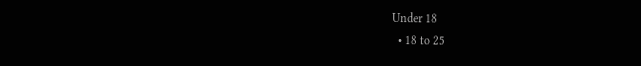Under 18
  • 18 to 25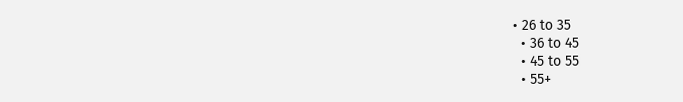• 26 to 35
  • 36 to 45
  • 45 to 55
  • 55+